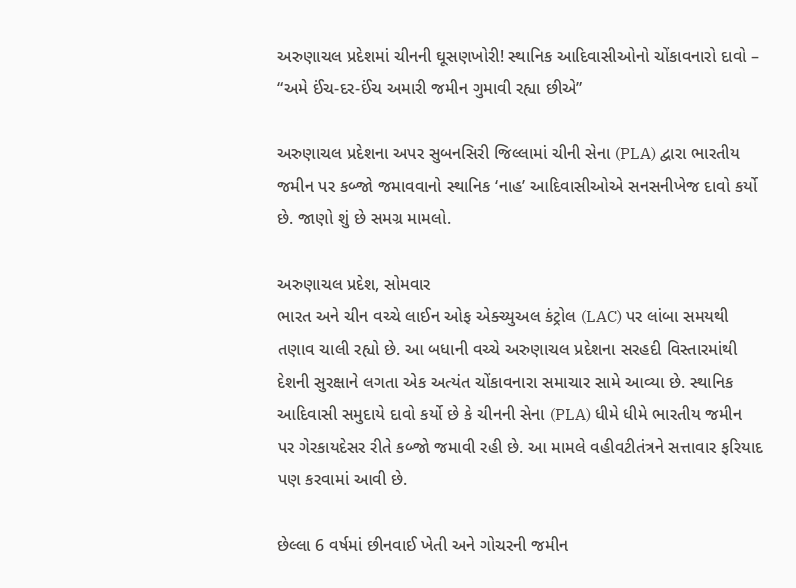અરુણાચલ પ્રદેશમાં ચીનની ઘૂસણખોરી! સ્થાનિક આદિવાસીઓનો ચોંકાવનારો દાવો – “અમે ઈંચ-દર-ઈંચ અમારી જમીન ગુમાવી રહ્યા છીએ”

અરુણાચલ પ્રદેશના અપર સુબનસિરી જિલ્લામાં ચીની સેના (PLA) દ્વારા ભારતીય જમીન પર કબ્જો જમાવવાનો સ્થાનિક ‘નાહ’ આદિવાસીઓએ સનસનીખેજ દાવો કર્યો છે. જાણો શું છે સમગ્ર મામલો.

અરુણાચલ પ્રદેશ, સોમવાર
ભારત અને ચીન વચ્ચે લાઈન ઓફ એક્ચ્યુઅલ કંટ્રોલ (LAC) પર લાંબા સમયથી તણાવ ચાલી રહ્યો છે. આ બધાની વચ્ચે અરુણાચલ પ્રદેશના સરહદી વિસ્તારમાંથી દેશની સુરક્ષાને લગતા એક અત્યંત ચોંકાવનારા સમાચાર સામે આવ્યા છે. સ્થાનિક આદિવાસી સમુદાયે દાવો કર્યો છે કે ચીનની સેના (PLA) ધીમે ધીમે ભારતીય જમીન પર ગેરકાયદેસર રીતે કબ્જો જમાવી રહી છે. આ મામલે વહીવટીતંત્રને સત્તાવાર ફરિયાદ પણ કરવામાં આવી છે.

છેલ્લા 6 વર્ષમાં છીનવાઈ ખેતી અને ગોચરની જમીન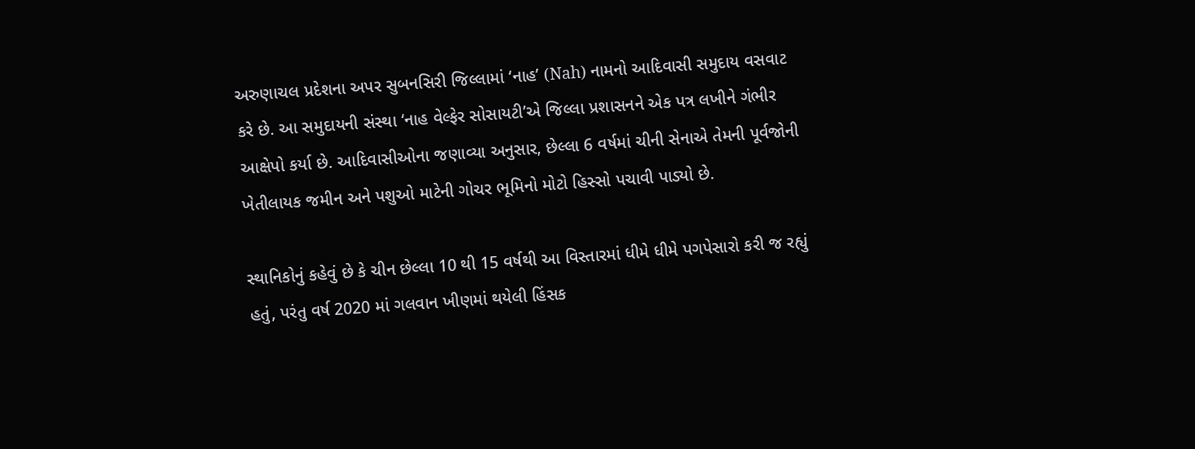અરુણાચલ પ્રદેશના અપર સુબનસિરી જિલ્લામાં ‘નાહ’ (Nah) નામનો આદિવાસી સમુદાય વસવાટ કરે છે. આ સમુદાયની સંસ્થા ‘નાહ વેલ્ફેર સોસાયટી’એ જિલ્લા પ્રશાસનને એક પત્ર લખીને ગંભીર આક્ષેપો કર્યા છે. આદિવાસીઓના જણાવ્યા અનુસાર, છેલ્લા 6 વર્ષમાં ચીની સેનાએ તેમની પૂર્વજોની ખેતીલાયક જમીન અને પશુઓ માટેની ગોચર ભૂમિનો મોટો હિસ્સો પચાવી પાડ્યો છે.

સ્થાનિકોનું કહેવું છે કે ચીન છેલ્લા 10 થી 15 વર્ષથી આ વિસ્તારમાં ધીમે ધીમે પગપેસારો કરી જ રહ્યું હતું, પરંતુ વર્ષ 2020 માં ગલવાન ખીણમાં થયેલી હિંસક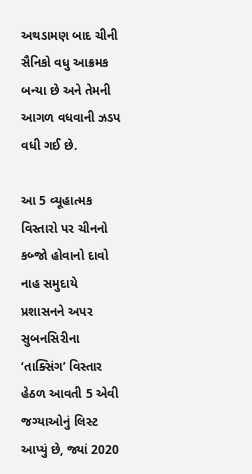અથડામણ બાદ ચીની સૈનિકો વધુ આક્રમક બન્યા છે અને તેમની આગળ વધવાની ઝડપ વધી ગઈ છે.

આ 5 વ્યૂહાત્મક વિસ્તારો પર ચીનનો કબ્જો હોવાનો દાવો
નાહ સમુદાયે પ્રશાસનને અપર સુબનસિરીના ‘તાક્સિંગ’ વિસ્તાર હેઠળ આવતી 5 એવી જગ્યાઓનું લિસ્ટ આપ્યું છે, જ્યાં 2020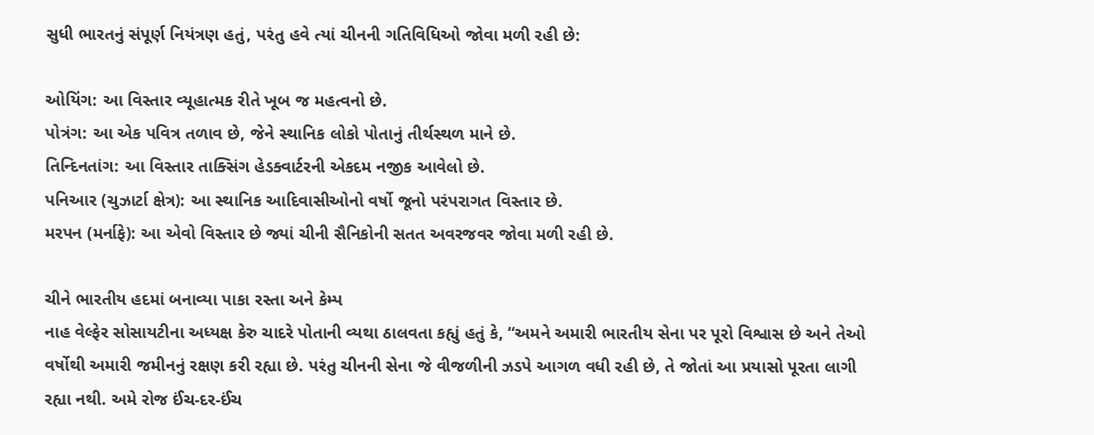સુધી ભારતનું સંપૂર્ણ નિયંત્રણ હતું, પરંતુ હવે ત્યાં ચીનની ગતિવિધિઓ જોવા મળી રહી છે:

ઓયિંગ: આ વિસ્તાર વ્યૂહાત્મક રીતે ખૂબ જ મહત્વનો છે.
પોત્રંગ: આ એક પવિત્ર તળાવ છે, જેને સ્થાનિક લોકો પોતાનું તીર્થસ્થળ માને છે.
તિન્દિનતાંગ: આ વિસ્તાર તાક્સિંગ હેડક્વાર્ટરની એકદમ નજીક આવેલો છે.
પનિઆર (ચુઝાર્ટા ક્ષેત્ર): આ સ્થાનિક આદિવાસીઓનો વર્ષો જૂનો પરંપરાગત વિસ્તાર છે.
મરપન (મર્નાફે): આ એવો વિસ્તાર છે જ્યાં ચીની સૈનિકોની સતત અવરજવર જોવા મળી રહી છે.

ચીને ભારતીય હદમાં બનાવ્યા પાકા રસ્તા અને કેમ્પ
નાહ વેલ્ફેર સોસાયટીના અધ્યક્ષ કેરુ ચાદરે પોતાની વ્યથા ઠાલવતા કહ્યું હતું કે, “અમને અમારી ભારતીય સેના પર પૂરો વિશ્વાસ છે અને તેઓ વર્ષોથી અમારી જમીનનું રક્ષણ કરી રહ્યા છે. પરંતુ ચીનની સેના જે વીજળીની ઝડપે આગળ વધી રહી છે, તે જોતાં આ પ્રયાસો પૂરતા લાગી રહ્યા નથી. અમે રોજ ઈંચ-દર-ઈંચ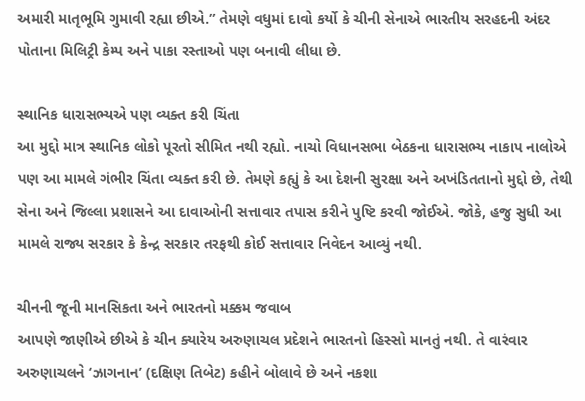અમારી માતૃભૂમિ ગુમાવી રહ્યા છીએ.” તેમણે વધુમાં દાવો કર્યો કે ચીની સેનાએ ભારતીય સરહદની અંદર પોતાના મિલિટ્રી કેમ્પ અને પાકા રસ્તાઓ પણ બનાવી લીધા છે.

સ્થાનિક ધારાસભ્યએ પણ વ્યક્ત કરી ચિંતા
આ મુદ્દો માત્ર સ્થાનિક લોકો પૂરતો સીમિત નથી રહ્યો. નાચો વિધાનસભા બેઠકના ધારાસભ્ય નાકાપ નાલોએ પણ આ મામલે ગંભીર ચિંતા વ્યક્ત કરી છે. તેમણે કહ્યું કે આ દેશની સુરક્ષા અને અખંડિતતાનો મુદ્દો છે, તેથી સેના અને જિલ્લા પ્રશાસને આ દાવાઓની સત્તાવાર તપાસ કરીને પુષ્ટિ કરવી જોઈએ. જોકે, હજુ સુધી આ મામલે રાજ્ય સરકાર કે કેન્દ્ર સરકાર તરફથી કોઈ સત્તાવાર નિવેદન આવ્યું નથી.

ચીનની જૂની માનસિકતા અને ભારતનો મક્કમ જવાબ
આપણે જાણીએ છીએ કે ચીન ક્યારેય અરુણાચલ પ્રદેશને ભારતનો હિસ્સો માનતું નથી. તે વારંવાર અરુણાચલને ‘ઝાગનાન’ (દક્ષિણ તિબેટ) કહીને બોલાવે છે અને નકશા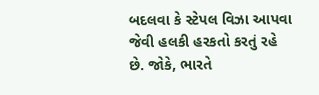બદલવા કે સ્ટેપલ વિઝા આપવા જેવી હલકી હરકતો કરતું રહે છે. જોકે, ભારતે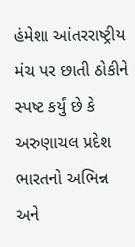હંમેશા આંતરરાષ્ટ્રીય મંચ પર છાતી ઠોકીને સ્પષ્ટ કર્યું છે કે અરુણાચલ પ્રદેશ ભારતનો અભિન્ન અને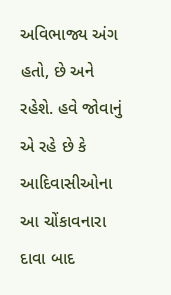અવિભાજ્ય અંગ હતો, છે અને રહેશે. હવે જોવાનું એ રહે છે કે આદિવાસીઓના આ ચોંકાવનારા દાવા બાદ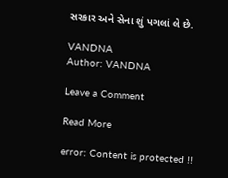સરકાર અને સેના શું પગલાં લે છે.

VANDNA
Author: VANDNA

Leave a Comment

Read More

error: Content is protected !!